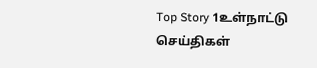Top Story 1உள்நாட்டு செய்திகள்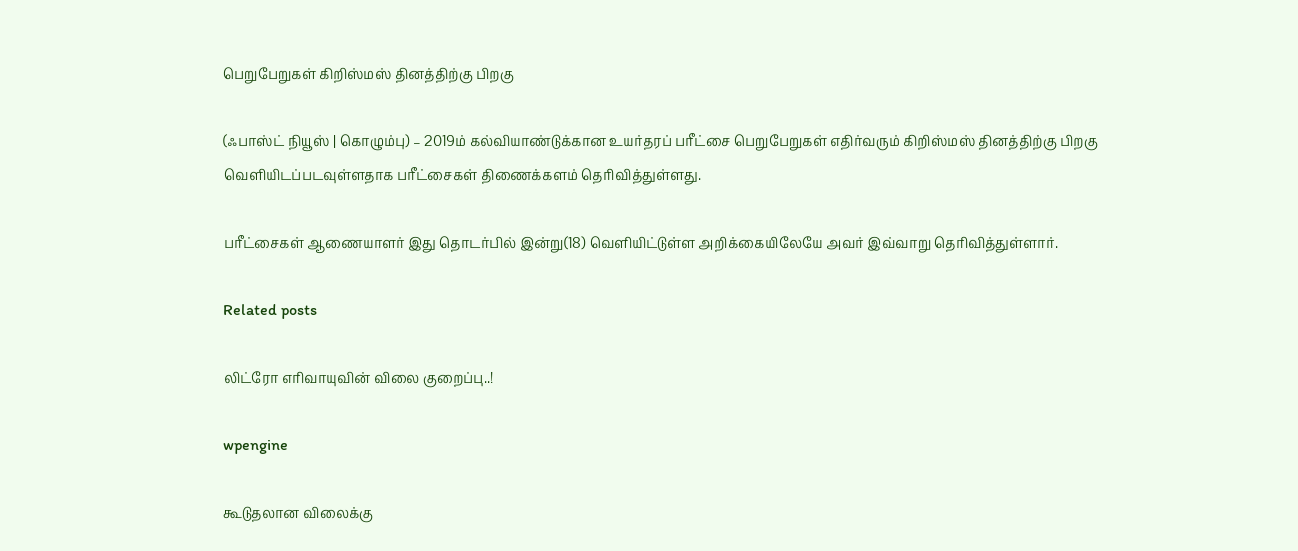பெறுபேறுகள் கிறிஸ்மஸ் தினத்திற்கு பிறகு

(ஃபாஸ்ட் நியூஸ் | கொழும்பு) – 2019ம் கல்வியாண்டுக்கான உயர்தரப் பரீட்சை பெறுபேறுகள் எதிர்வரும் கிறிஸ்மஸ் தினத்திற்கு பிறகு வெளியிடப்படவுள்ளதாக பரீட்சைகள் திணைக்களம் தெரிவித்துள்ளது.

பரீட்சைகள் ஆணையாளர் இது தொடர்பில் இன்று(18) வெளியிட்டுள்ள அறிக்கையிலேயே அவர் இவ்வாறு தெரிவித்துள்ளார்.

Related posts

லிட்ரோ எரிவாயுவின் விலை குறைப்பு..!

wpengine

கூடுதலான விலைக்கு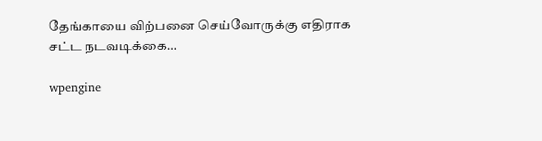தேங்காயை விற்பனை செய்வோருக்கு எதிராக சட்ட நடவடிக்கை…

wpengine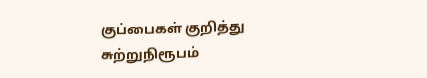குப்பைகள் குறித்து சுற்றுநிரூபம்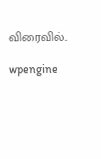விரைவில்..

wpengine